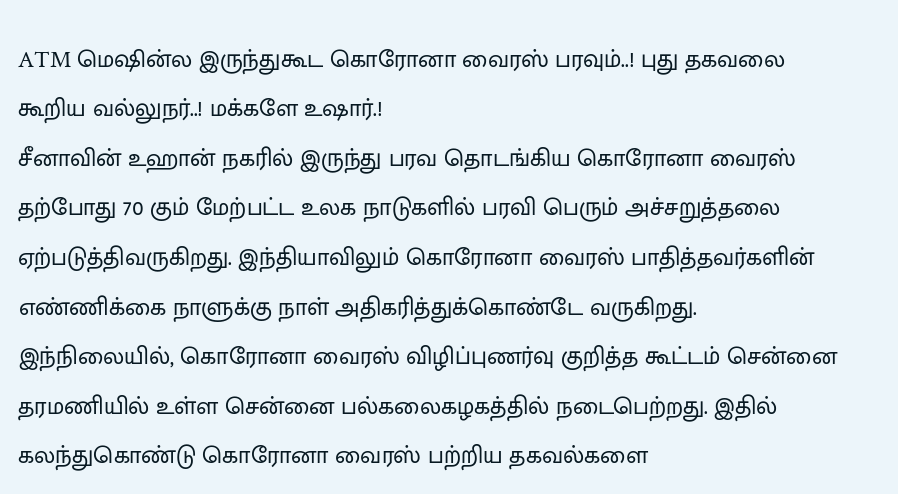ATM மெஷின்ல இருந்துகூட கொரோனா வைரஸ் பரவும்..! புது தகவலை கூறிய வல்லுநர்..! மக்களே உஷார்.!
சீனாவின் உஹான் நகரில் இருந்து பரவ தொடங்கிய கொரோனா வைரஸ் தற்போது 70 கும் மேற்பட்ட உலக நாடுகளில் பரவி பெரும் அச்சறுத்தலை ஏற்படுத்திவருகிறது. இந்தியாவிலும் கொரோனா வைரஸ் பாதித்தவர்களின் எண்ணிக்கை நாளுக்கு நாள் அதிகரித்துக்கொண்டே வருகிறது.
இந்நிலையில், கொரோனா வைரஸ் விழிப்புணர்வு குறித்த கூட்டம் சென்னை தரமணியில் உள்ள சென்னை பல்கலைகழகத்தில் நடைபெற்றது. இதில் கலந்துகொண்டு கொரோனா வைரஸ் பற்றிய தகவல்களை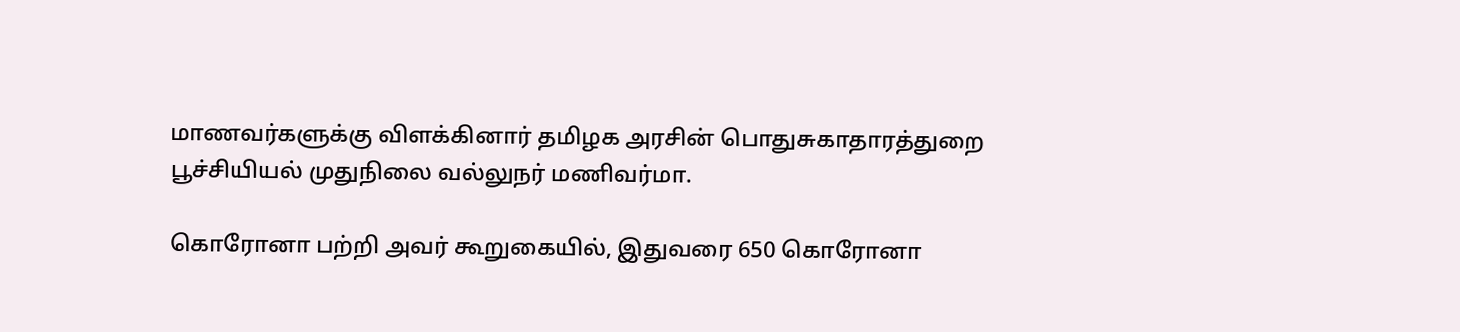மாணவர்களுக்கு விளக்கினார் தமிழக அரசின் பொதுசுகாதாரத்துறை பூச்சியியல் முதுநிலை வல்லுநர் மணிவர்மா.

கொரோனா பற்றி அவர் கூறுகையில், இதுவரை 650 கொரோனா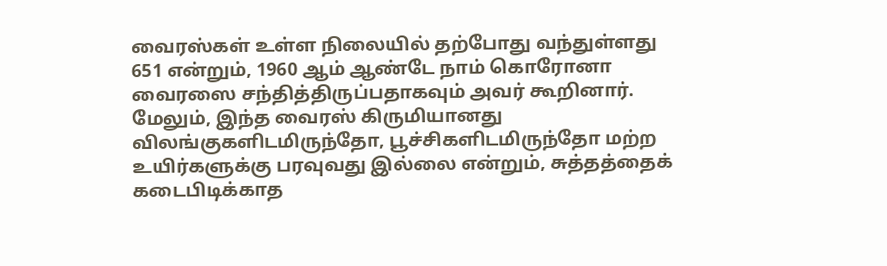வைரஸ்கள் உள்ள நிலையில் தற்போது வந்துள்ளது 651 என்றும், 1960 ஆம் ஆண்டே நாம் கொரோனா வைரஸை சந்தித்திருப்பதாகவும் அவர் கூறினார்.
மேலும், இந்த வைரஸ் கிருமியானது விலங்குகளிடமிருந்தோ, பூச்சிகளிடமிருந்தோ மற்ற உயிர்களுக்கு பரவுவது இல்லை என்றும், சுத்தத்தைக் கடைபிடிக்காத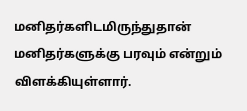மனிதர்களிடமிருந்துதான் மனிதர்களுக்கு பரவும் என்றும் விளக்கியுள்ளார்.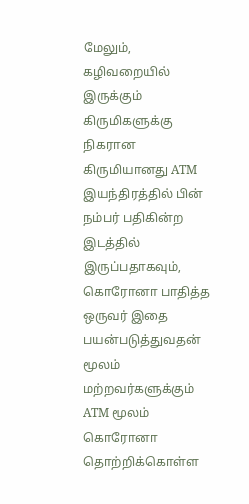மேலும், கழிவறையில் இருக்கும் கிருமிகளுக்கு நிகரான கிருமியானது ATM இயந்திரத்தில் பின் நம்பர் பதிகின்ற இடத்தில் இருப்பதாகவும், கொரோனா பாதித்த ஒருவர் இதை பயன்படுத்துவதன் மூலம் மற்றவர்களுக்கும் ATM மூலம் கொரோனா தொற்றிக்கொள்ள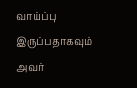வாய்ப்பு இருப்பதாகவும் அவர்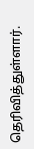தெரிவித்துள்ளார்.